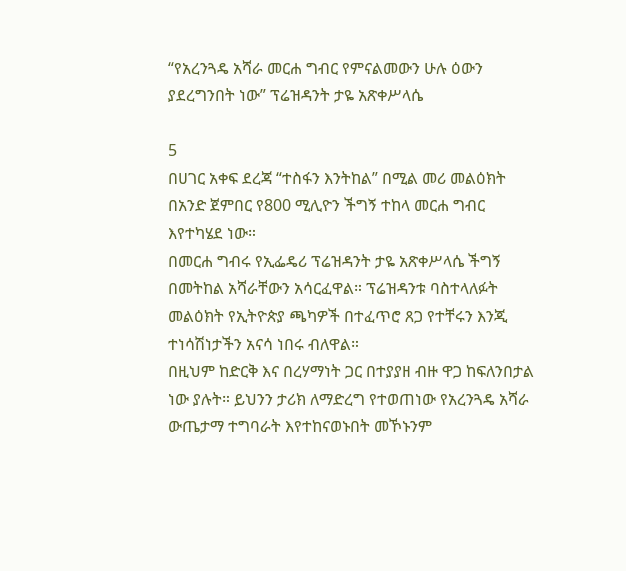“የአረንጓዴ አሻራ መርሐ ግብር የምናልመውን ሁሉ ዕውን ያደረግንበት ነው” ፕሬዝዳንት ታዬ አጽቀሥላሴ

5
በሀገር አቀፍ ደረጃ “ተስፋን እንትከል” በሚል መሪ መልዕክት በአንድ ጀምበር የ800 ሚሊዮን ችግኝ ተከላ መርሐ ግብር እየተካሄደ ነው።
በመርሐ ግብሩ የኢፌዴሪ ፕሬዝዳንት ታዬ አጽቀሥላሴ ችግኝ በመትከል አሻራቸውን አሳርፈዋል። ፕሬዝዳንቱ ባስተላለፉት መልዕክት የኢትዮጵያ ጫካዎች በተፈጥሮ ጸጋ የተቸሩን እንጂ ተነሳሽነታችን አናሳ ነበሩ ብለዋል።
በዚህም ከድርቅ እና በረሃማነት ጋር በተያያዘ ብዙ ዋጋ ከፍለንበታል ነው ያሉት። ይህንን ታሪክ ለማድረግ የተወጠነው የአረንጓዴ አሻራ ውጤታማ ተግባራት እየተከናወኑበት መኾኑንም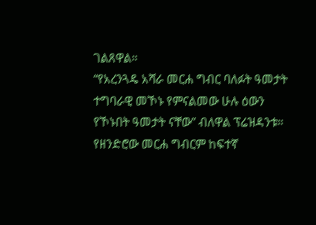ገልጸዋል።
“የአረንጓዴ አሻራ መርሐ ግብር ባለፉት ዓመታት ተግባራዊ መኾኑ የምናልመው ሁሉ ዕውን የኾኑበት ዓመታት ናቸው” ብለዋል ፕሬዝዳንቱ።
የዘንድሮው መርሐ ግብርም ከፍተኛ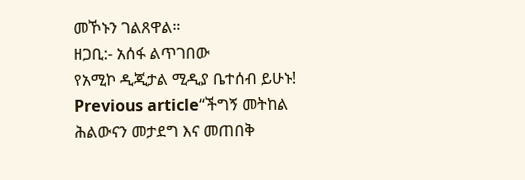መኾኑን ገልጸዋል።
ዘጋቢ:- አሰፋ ልጥገበው
የአሚኮ ዲጂታል ሚዲያ ቤተሰብ ይሁኑ!
Previous article“ችግኝ መትከል ሕልውናን መታደግ እና መጠበቅ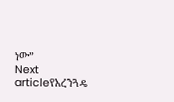ነው”
Next articleየአረንጓዴ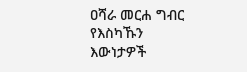ዐሻራ መርሐ ግብር የእስካኹን እውነታዎች